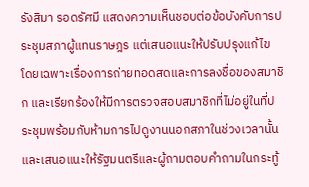รังสิมา รอดรัศมี แสดงความเห็นชอบต่อข้อบังคับการประชุมสภาผู้แทนราษฎร แต่เสนอแนะให้ปรับปรุงแก้ไข โดยเฉพาะเรื่องการถ่ายทอดสดและการลงชื่อของสมาชิก และเรียกร้องให้มีการตรวจสอบสมาชิกที่ไม่อยู่ในที่ประชุมพร้อมกับห้ามการไปดูงานนอกสภาในช่วงเวลานั้น และเสนอแนะให้รัฐมนตรีและผู้ถามตอบคำถามในกระทู้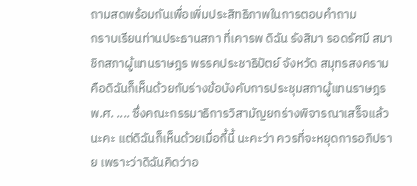ถามสดพร้อมกันเพื่อเพิ่มประสิทธิภาพในการตอบคำถาม
กราบเรียนท่านประธานสภา ที่เคารพ ดิฉัน รังสิมา รอดรัศมี สมาชิกสภาผู้แทนราษฎร พรรคประชาธิปัตย์ จังหวัด สมุทรสงคราม คือดิฉันก็เห็นด้วยกับร่างข้อบังคับการประชุมสภาผู้แทนราษฎร พ.ศ. .... ซึ่งคณะกรรมาธิการวิสามัญยกร่างพิจารณาเสร็จแล้วนะคะ แต่ดิฉันก็เห็นด้วยเมื่อกี้นี้ นะคะว่า ควรที่จะหยุดการอภิปราย เพราะว่าดิฉันคิดว่าอ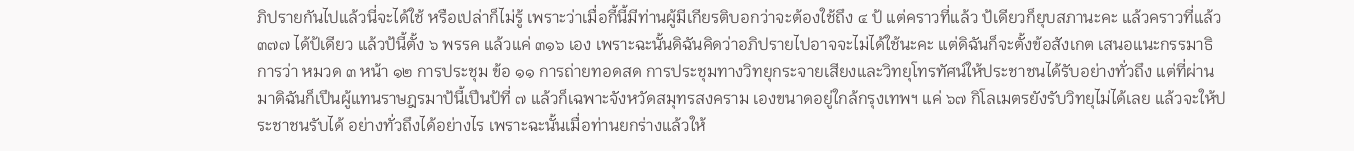ภิปรายกันไปแล้วนี่จะได้ใช้ หรือเปล่าก็ไม่รู้ เพราะว่าเมื่อกี้นี้มีท่านผู้มีเกียรติบอกว่าจะต้องใช้ถึง ๔ ป้ แต่คราวที่แล้ว ป้เดียวก็ยุบสภานะคะ แล้วคราวที่แล้ว ๓๗๗ ได้ป้เดียว แล้วป้นี้ตั้ง ๖ พรรค แล้วแค่ ๓๑๖ เอง เพราะฉะนั้นดิฉันคิดว่าอภิปรายไปอาจจะไม่ได้ใช้นะคะ แต่ดิฉันก็จะตั้งข้อสังเกต เสนอแนะกรรมาธิการว่า หมวด ๓ หน้า ๑๒ การประชุม ข้อ ๑๑ การถ่ายทอดสด การประชุมทางวิทยุกระจายเสียงและวิทยุโทรทัศน์ให้ประชาชนได้รับอย่างทั่วถึง แต่ที่ผ่านมาดิฉันก็เปึนผู้แทนราษฎรมาป้นี้เปึนป้ที่ ๗ แล้วก็เฉพาะจังหวัดสมุทรสงคราม เองขนาดอยู่ใกล้กรุงเทพฯ แค่ ๖๗ กิโลเมตรยังรับวิทยุไม่ได้เลย แล้วจะให้ประชาชนรับได้ อย่างทั่วถึงได้อย่างไร เพราะฉะนั้นเมื่อท่านยกร่างแล้วให้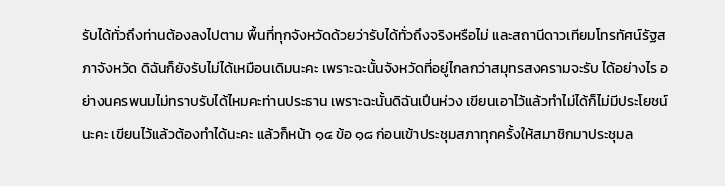รับได้ทั่วถึงท่านต้องลงไปตาม พื้นที่ทุกจังหวัดด้วยว่ารับได้ทั่วถึงจริงหรือไม่ และสถานีดาวเทียมโทรทัศน์รัฐสภาจังหวัด ดิฉันก็ยังรับไม่ได้เหมือนเดิมนะคะ เพราะฉะนั้นจังหวัดที่อยู่ไกลกว่าสมุทรสงครามจะรับ ได้อย่างไร อย่างนครพนมไม่ทราบรับได้ไหมคะท่านประธาน เพราะฉะนั้นดิฉันเปึนห่วง เขียนเอาไว้แล้วทําไม่ได้ก็ไม่มีประโยชน์นะคะ เขียนไว้แล้วต้องทําได้นะคะ แล้วก็หน้า ๑๔ ข้อ ๑๘ ก่อนเข้าประชุมสภาทุกครั้งให้สมาชิกมาประชุมล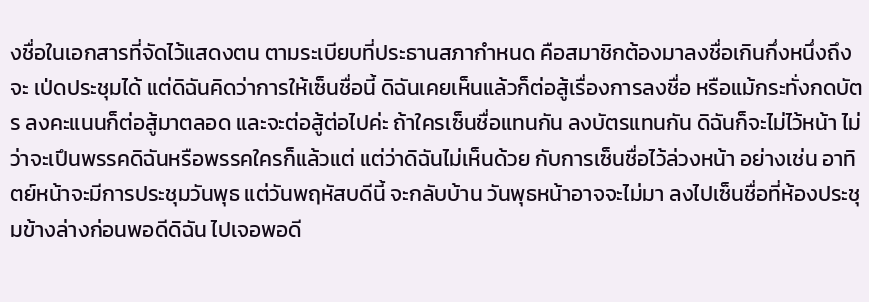งชื่อในเอกสารที่จัดไว้แสดงตน ตามระเบียบที่ประธานสภากําหนด คือสมาชิกต้องมาลงชื่อเกินกึ่งหนึ่งถึงจะ เป่ดประชุมได้ แต่ดิฉันคิดว่าการให้เซ็นชื่อนี้ ดิฉันเคยเห็นแล้วก็ต่อสู้เรื่องการลงชื่อ หรือแม้กระทั่งกดบัตร ลงคะแนนก็ต่อสู้มาตลอด และจะต่อสู้ต่อไปค่ะ ถ้าใครเซ็นชื่อแทนกัน ลงบัตรแทนกัน ดิฉันก็จะไม่ไว้หน้า ไม่ว่าจะเปึนพรรคดิฉันหรือพรรคใครก็แล้วแต่ แต่ว่าดิฉันไม่เห็นด้วย กับการเซ็นชื่อไว้ล่วงหน้า อย่างเช่น อาทิตย์หน้าจะมีการประชุมวันพุธ แต่วันพฤหัสบดีนี้ จะกลับบ้าน วันพุธหน้าอาจจะไม่มา ลงไปเซ็นชื่อที่ห้องประชุมข้างล่างก่อนพอดีดิฉัน ไปเจอพอดี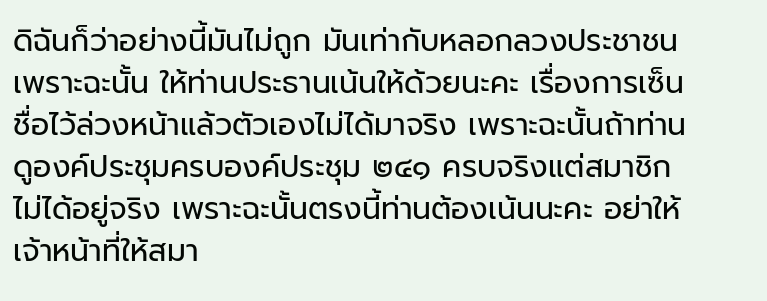ดิฉันก็ว่าอย่างนี้มันไม่ถูก มันเท่ากับหลอกลวงประชาชน เพราะฉะนั้น ให้ท่านประธานเน้นให้ด้วยนะคะ เรื่องการเซ็นชื่อไว้ล่วงหน้าแล้วตัวเองไม่ได้มาจริง เพราะฉะนั้นถ้าท่านดูองค์ประชุมครบองค์ประชุม ๒๔๑ ครบจริงแต่สมาชิกไม่ได้อยู่จริง เพราะฉะนั้นตรงนี้ท่านต้องเน้นนะคะ อย่าให้เจ้าหน้าที่ให้สมา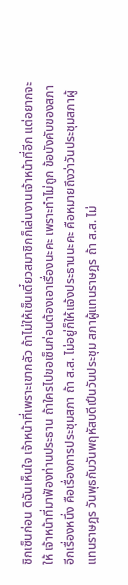ชิกเซ็นก่อน ดิฉันเห็นใจ เจ้าหน้าที่เพราะเขากลัว ถ้าไม่ให้เซ็นเดี๋ยวสมาชิกก็เล่นงานเจ้าหน้าที่อีก แต่อยากจะให้ เจ้าหน้าที่มาฟัองท่านประธาน ถ้าใครไปขอเซ็นก่อนต้องเอาเรื่องนะคะ เพราะทําไม่ถูก ข้อบังคับของสภา
อีกเรื่องหนึ่ง คือเรื่องการประชุมสภา ถ้า ส.ส. ไม่อยู่ก็ให้แจ้งประธานนะคะ คือหมายถึงว่าวันประชุมสภาผู้แทนราษฎร วันพุธกับวันพฤหัสบดีเปึนวันประชุม สภาผู้แทนราษฎร ถ้า ส.ส. ไม่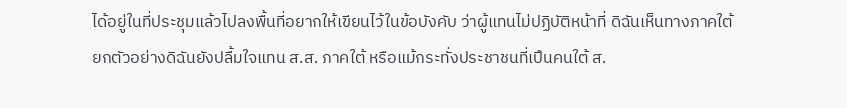ได้อยู่ในที่ประชุมแล้วไปลงพื้นที่อยากให้เขียนไว้ในข้อบังคับ ว่าผู้แทนไม่ปฏิบัติหน้าที่ ดิฉันเห็นทางภาคใต้ยกตัวอย่างดิฉันยังปลื้มใจแทน ส.ส. ภาคใต้ หรือแม้กระทั่งประชาชนที่เปึนคนใต้ ส.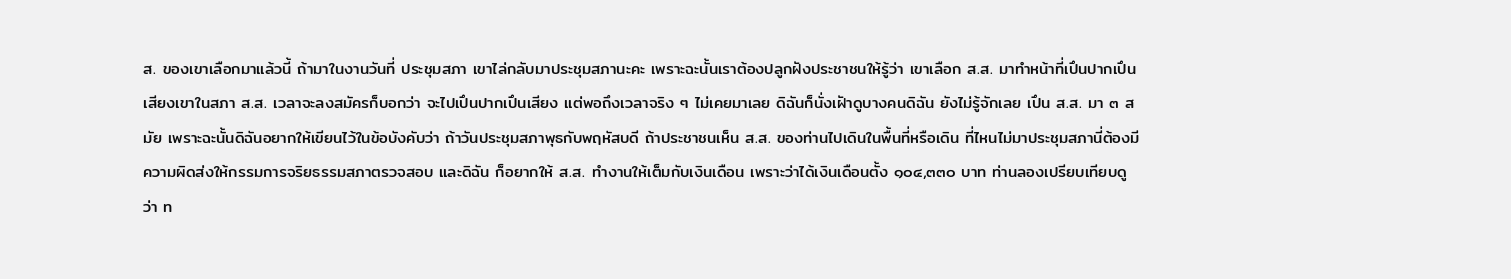ส. ของเขาเลือกมาแล้วนี้ ถ้ามาในงานวันที่ ประชุมสภา เขาไล่กลับมาประชุมสภานะคะ เพราะฉะนั้นเราต้องปลูกฝังประชาชนให้รู้ว่า เขาเลือก ส.ส. มาทําหน้าที่เปึนปากเปึนเสียงเขาในสภา ส.ส. เวลาจะลงสมัครก็บอกว่า จะไปเปึนปากเปึนเสียง แต่พอถึงเวลาจริง ๆ ไม่เคยมาเลย ดิฉันก็นั่งเฝัาดูบางคนดิฉัน ยังไม่รู้จักเลย เปึน ส.ส. มา ๓ สมัย เพราะฉะนั้นดิฉันอยากให้เขียนไว้ในข้อบังคับว่า ถ้าวันประชุมสภาพุธกับพฤหัสบดี ถ้าประชาชนเห็น ส.ส. ของท่านไปเดินในพื้นที่หรือเดิน ที่ไหนไม่มาประชุมสภานี่ต้องมีความผิดส่งให้กรรมการจริยธรรมสภาตรวจสอบ และดิฉัน ก็อยากให้ ส.ส. ทํางานให้เต็มกับเงินเดือน เพราะว่าได้เงินเดือนตั้ง ๑๐๔,๓๓๐ บาท ท่านลองเปรียบเทียบดูว่า ท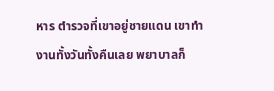หาร ตํารวจที่เขาอยู่ชายแดน เขาทํางานทั้งวันทั้งคืนเลย พยาบาลก็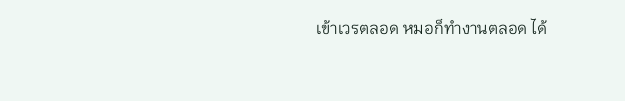เข้าเวรตลอด หมอก็ทํางานตลอด ได้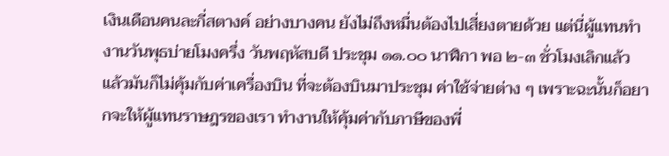เงินเดือนคนละกี่สตางค์ อย่างบางคน ยังไม่ถึงหมื่นต้องไปเสี่ยงตายด้วย แต่นี่ผู้แทนทํางานวันพุธบ่ายโมงครึ่ง วันพฤหัสบดี ประชุม ๑๑.๐๐ นาฬิกา พอ ๒-๓ ชั่วโมงเลิกแล้ว แล้วมันก็ไม่คุ้มกับค่าเครื่องบิน ที่จะต้องบินมาประชุม ค่าใช้จ่ายต่าง ๆ เพราะฉะนั้นก็อยากจะให้ผู้แทนราษฎรของเรา ทํางานให้คุ้มค่ากับภาษีของพี่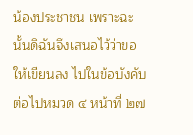น้องประชาชน เพราะฉะนั้นดิฉันจึงเสนอไว้ว่าขอให้เขียนลง ไปในข้อบังคับ
ต่อไปหมวด ๔ หน้าที่ ๒๗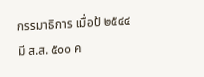กรรมาธิการ เมื่อป้ ๒๕๔๔ มี ส.ส. ๕๐๐ ค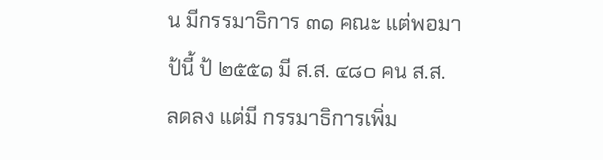น มีกรรมาธิการ ๓๑ คณะ แต่พอมาป้นี้ ป้ ๒๕๕๑ มี ส.ส. ๔๘๐ คน ส.ส. ลดลง แต่มี กรรมาธิการเพิ่ม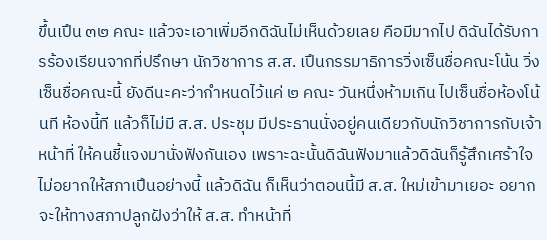ขึ้นเปึน ๓๒ คณะ แล้วจะเอาเพิ่มอีกดิฉันไม่เห็นด้วยเลย คือมีมากไป ดิฉันได้รับการร้องเรียนจากที่ปรึกษา นักวิชาการ ส.ส. เปึนกรรมาธิการวิ่งเซ็นชื่อคณะโน้น วิ่งเซ็นชื่อคณะนี้ ยังดีนะคะว่ากําหนดไว้แค่ ๒ คณะ วันหนึ่งห้ามเกิน ไปเซ็นชื่อห้องโน้นที ห้องนี้ที แล้วก็ไม่มี ส.ส. ประชุม มีประธานนั่งอยู่คนเดียวกับนักวิชาการกับเจ้าหน้าที่ ให้คนชี้แจงมานั่งฟังกันเอง เพราะฉะนั้นดิฉันฟังมาแล้วดิฉันก็รู้สึกเศร้าใจไม่อยากให้สภาเปึนอย่างนี้ แล้วดิฉัน ก็เห็นว่าตอนนี้มี ส.ส. ใหม่เข้ามาเยอะ อยากจะให้ทางสภาปลูกฝังว่าให้ ส.ส. ทําหน้าที่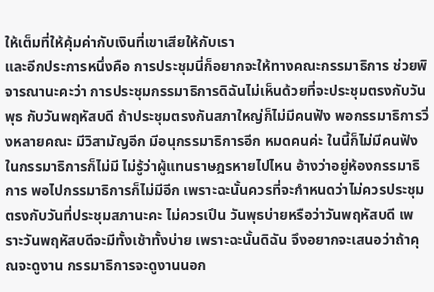ให้เต็มที่ให้คุ้มค่ากับเงินที่เขาเสียให้กับเรา
และอีกประการหนึ่งคือ การประชุมนี่ก็อยากจะให้ทางคณะกรรมาธิการ ช่วยพิจารณานะคะว่า การประชุมกรรมาธิการดิฉันไม่เห็นด้วยที่จะประชุมตรงกับวันพุธ กับวันพฤหัสบดี ถ้าประชุมตรงกันสภาใหญ่ก็ไม่มีคนฟัง พอกรรมาธิการวิ่งหลายคณะ มีวิสามัญอีก มีอนุกรรมาธิการอีก หมดคนค่ะ ในนี้ก็ไม่มีคนฟัง ในกรรมาธิการก็ไม่มี ไม่รู้ว่าผู้แทนราษฎรหายไปไหน อ้างว่าอยู่ห้องกรรมาธิการ พอไปกรรมาธิการก็ไม่มีอีก เพราะฉะนั้นควรที่จะกําหนดว่าไม่ควรประชุมตรงกับวันที่ประชุมสภานะคะ ไม่ควรเปึน วันพุธบ่ายหรือว่าวันพฤหัสบดี เพราะวันพฤหัสบดีจะมีทั้งเช้าทั้งบ่าย เพราะฉะนั้นดิฉัน จึงอยากจะเสนอว่าถ้าคุณจะดูงาน กรรมาธิการจะดูงานนอก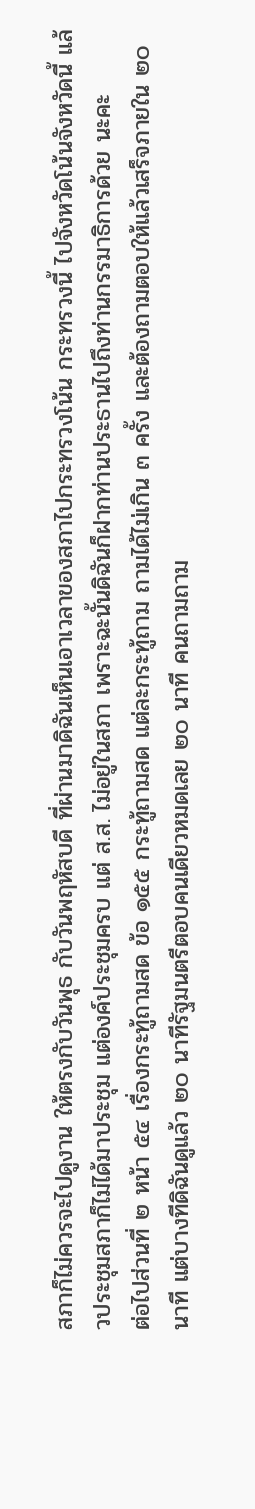สภาก็ไม่ควรจะไปดูงาน ให้ตรงกับวันพุธ กับวันพฤหัสบดี ที่ผ่านมาดิฉันเห็นเอาเวลาของสภาไปกระทรวงโน้น กระทรวงนี้ ไปจังหวัดโน้นจังหวัดนี้ แล้วประชุมสภาก็ไม่ได้มาประชุม แต่องค์ประชุมครบ แต่ ส.ส. ไม่อยู่ในสภา เพราะฉะนั้นดิฉันก็ฝากท่านประธานไปถึงท่านกรรมาธิการด้วย นะคะ
ต่อไปส่วนที่ ๒ หน้า ๕๔ เรื่องกระทู้ถามสด ข้อ ๑๕๕ กระทู้ถามสด แต่ละกระทู้ถาม ถามได้ไม่เกิน ๓ ครั้ง และต้องถามตอบให้แล้วเสร็จภายใน ๒๐ นาที แต่บางทีดิฉันดูแล้ว ๒๐ นาทีรัฐมนตรีตอบคนเดียวหมดเลย ๒๐ นาที คนถามถาม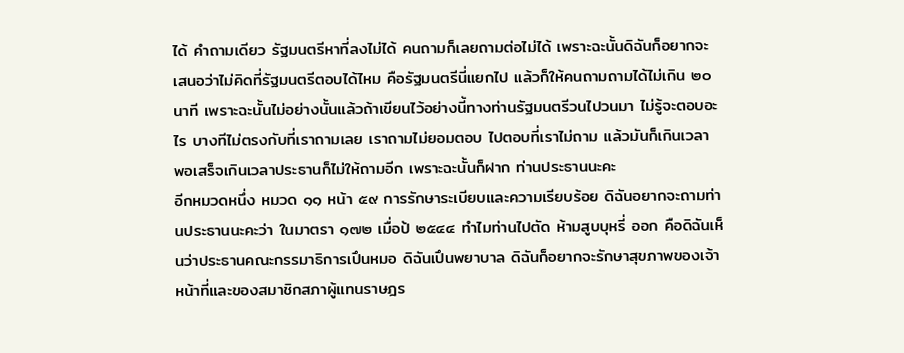ได้ คําถามเดียว รัฐมนตรีหาที่ลงไม่ได้ คนถามก็เลยถามต่อไม่ได้ เพราะฉะนั้นดิฉันก็อยากจะ เสนอว่าไม่คิดที่รัฐมนตรีตอบได้ไหม คือรัฐมนตรีนี่แยกไป แล้วก็ให้คนถามถามได้ไม่เกิน ๒๐ นาที เพราะฉะนั้นไม่อย่างนั้นแล้วถ้าเขียนไว้อย่างนี้ทางท่านรัฐมนตรีวนไปวนมา ไม่รู้จะตอบอะไร บางทีไม่ตรงกับที่เราถามเลย เราถามไม่ยอมตอบ ไปตอบที่เราไม่ถาม แล้วมันก็เกินเวลา พอเสร็จเกินเวลาประธานก็ไม่ให้ถามอีก เพราะฉะนั้นก็ฝาก ท่านประธานนะคะ
อีกหมวดหนึ่ง หมวด ๑๑ หน้า ๕๙ การรักษาระเบียบและความเรียบร้อย ดิฉันอยากจะถามท่านประธานนะคะว่า ในมาตรา ๑๗๒ เมื่อป้ ๒๕๔๔ ทําไมท่านไปตัด ห้ามสูบบุหรี่ ออก คือดิฉันเห็นว่าประธานคณะกรรมาธิการเปึนหมอ ดิฉันเปึนพยาบาล ดิฉันก็อยากจะรักษาสุขภาพของเจ้าหน้าที่และของสมาชิกสภาผู้แทนราษฎร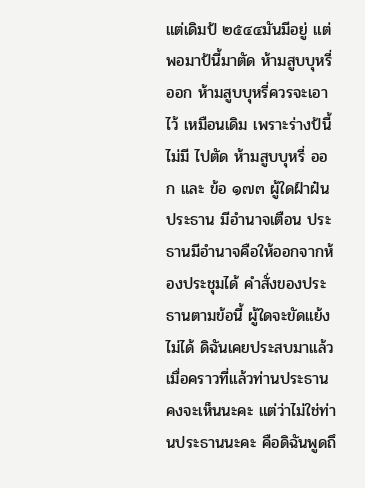แต่เดิมป้ ๒๕๔๔มันมีอยู่ แต่พอมาป้นี้มาตัด ห้ามสูบบุหรี่ ออก ห้ามสูบบุหรี่ควรจะเอาไว้ เหมือนเดิม เพราะร่างป้นี้ไม่มี ไปตัด ห้ามสูบบุหรี่ ออก และ ข้อ ๑๗๓ ผู้ใดฝ์าฝ๋น ประธาน มีอํานาจเตือน ประธานมีอํานาจคือให้ออกจากห้องประชุมได้ คําสั่งของประธานตามข้อนี้ ผู้ใดจะขัดแย้งไม่ได้ ดิฉันเคยประสบมาแล้วเมื่อคราวที่แล้วท่านประธานคงจะเห็นนะคะ แต่ว่าไม่ใช่ท่านประธานนะคะ คือดิฉันพูดถึ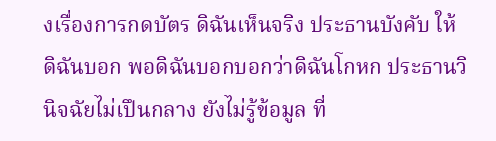งเรื่องการกดบัตร ดิฉันเห็นจริง ประธานบังคับ ให้ดิฉันบอก พอดิฉันบอกบอกว่าดิฉันโกหก ประธานวินิจฉัยไม่เปึนกลาง ยังไม่รู้ข้อมูล ที่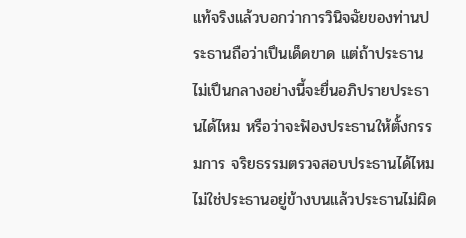แท้จริงแล้วบอกว่าการวินิจฉัยของท่านประธานถือว่าเปึนเด็ดขาด แต่ถ้าประธาน ไม่เปึนกลางอย่างนี้จะยื่นอภิปรายประธานได้ไหม หรือว่าจะฟัองประธานให้ตั้งกรรมการ จริยธรรมตรวจสอบประธานได้ไหม ไม่ใช่ประธานอยู่ข้างบนแล้วประธานไม่ผิด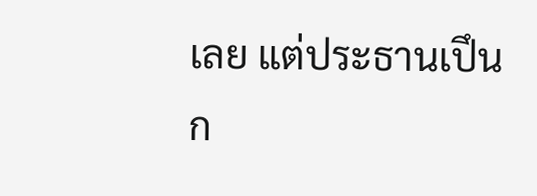เลย แต่ประธานเปึนก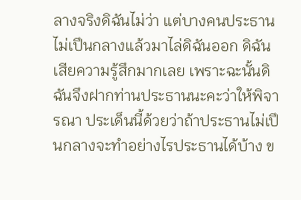ลางจริงดิฉันไม่ว่า แต่บางคนประธานไม่เปึนกลางแล้วมาไล่ดิฉันออก ดิฉันเสียความรู้สึกมากเลย เพราะฉะนั้นดิฉันจึงฝากท่านประธานนะคะว่าให้พิจารณา ประเด็นนี้ด้วยว่าถ้าประธานไม่เปึนกลางจะทําอย่างไรประธานได้บ้าง ข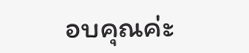อบคุณค่ะ